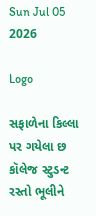Sun Jul 05 2026

Logo

સફાળેના કિલ્લા પર ગયેલા છ કૉલેજ સ્ટુડન્ટ રસ્તો ભૂલીને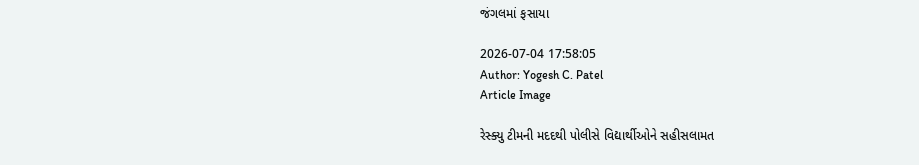જંગલમાં ફસાયા

2026-07-04 17:58:05
Author: Yogesh C. Patel
Article Image

રેસ્ક્યુ ટીમની મદદથી પોલીસે વિદ્યાર્થીઓને સહીસલામત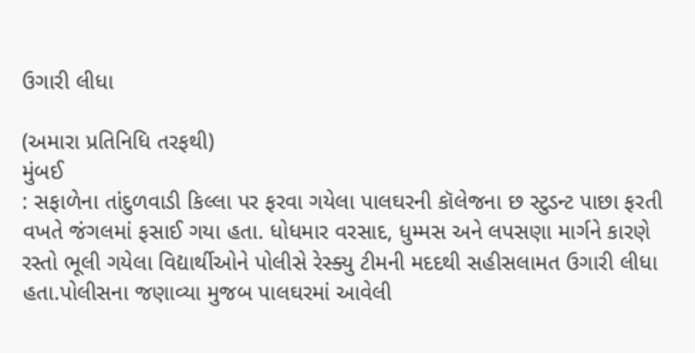ઉગારી લીધા

(અમારા પ્રતિનિધિ તરફથી)
મુંબઈ
: સફાળેના તાંદુળવાડી કિલ્લા પર ફરવા ગયેલા પાલઘરની કૉલેજના છ સ્ટુડન્ટ પાછા ફરતી વખતે જંગલમાં ફસાઈ ગયા હતા. ધોધમાર વરસાદ, ધુમ્મસ અને લપસણા માર્ગને કારણે રસ્તો ભૂલી ગયેલા વિદ્યાર્થીઓને પોલીસે રેસ્ક્યુ ટીમની મદદથી સહીસલામત ઉગારી લીધા હતા.પોલીસના જણાવ્યા મુજબ પાલઘરમાં આવેલી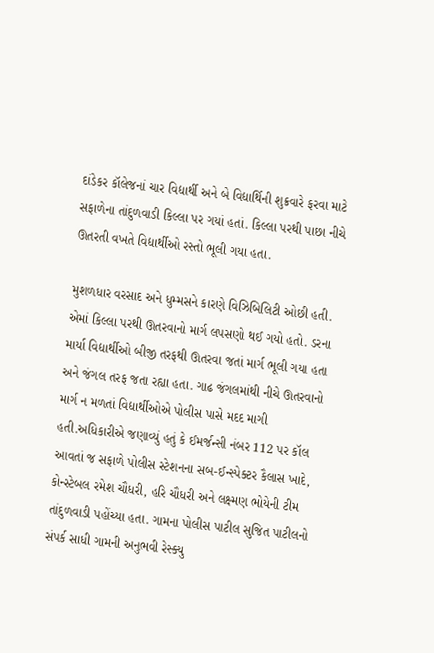દાંડેકર કૉલેજનાં ચાર વિદ્યાર્થી અને બે વિદ્યાર્થિની શુક્રવારે ફરવા માટે સફાળેના તાંદુળવાડી કિલ્લા પર ગયાં હતાં. કિલ્લા પરથી પાછા નીચે ઊતરતી વખતે વિદ્યાર્થીઓ રસ્તો ભૂલી ગયા હતા.

મુશળધાર વરસાદ અને ધુમ્મસને કારણે વિઝિબિલિટી ઓછી હતી. એમાં કિલ્લા પરથી ઊતરવાનો માર્ગ લપસણો થઈ ગયો હતો. ડરના માર્યા વિદ્યાર્થીઓ બીજી તરફથી ઊતરવા જતાં માર્ગ ભૂલી ગયા હતા અને જંગલ તરફ જતા રહ્યા હતા. ગાઢ જંગલમાંથી નીચે ઊતરવાનો માર્ગ ન મળતાં વિદ્યાર્થીઓએ પોલીસ પાસે મદદ માગી હતી.અધિકારીએ જણાવ્યું હતું કે ઈમર્જન્સી નંબર 112 પર કૉલ આવતાં જ સફાળે પોલીસ સ્ટેશનના સબ-ઈન્સ્પેક્ટર કૈલાસ ખાદે, કોન્સ્ટેબલ રમેશ ચૌધરી, હરિ ચૌધરી અને લક્ષ્મણ ભોયેની ટીમ તાંદુળવાડી પહોંચ્યા હતા. ગામના પોલીસ પાટીલ સુજિત પાટીલનો સંપર્ક સાધી ગામની અનુભવી રેસ્ક્યુ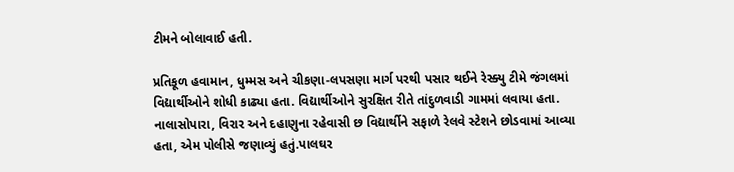ટીમને બોલાવાઈ હતી.

પ્રતિકૂળ હવામાન, ધુમ્મસ અને ચીકણા-લપસણા માર્ગ પરથી પસાર થઈને રેસ્ક્યુ ટીમે જંગલમાં વિદ્યાર્થીઓને શોધી કાઢ્યા હતા. વિદ્યાર્થીઓને સુરક્ષિત રીતે તાંદુળવાડી ગામમાં લવાયા હતા. નાલાસોપારા, વિરાર અને દહાણુના રહેવાસી છ વિદ્યાર્થીને સફાળે રેલવે સ્ટેશને છોડવામાં આવ્યા હતા, એમ પોલીસે જણાવ્યું હતું.પાલઘર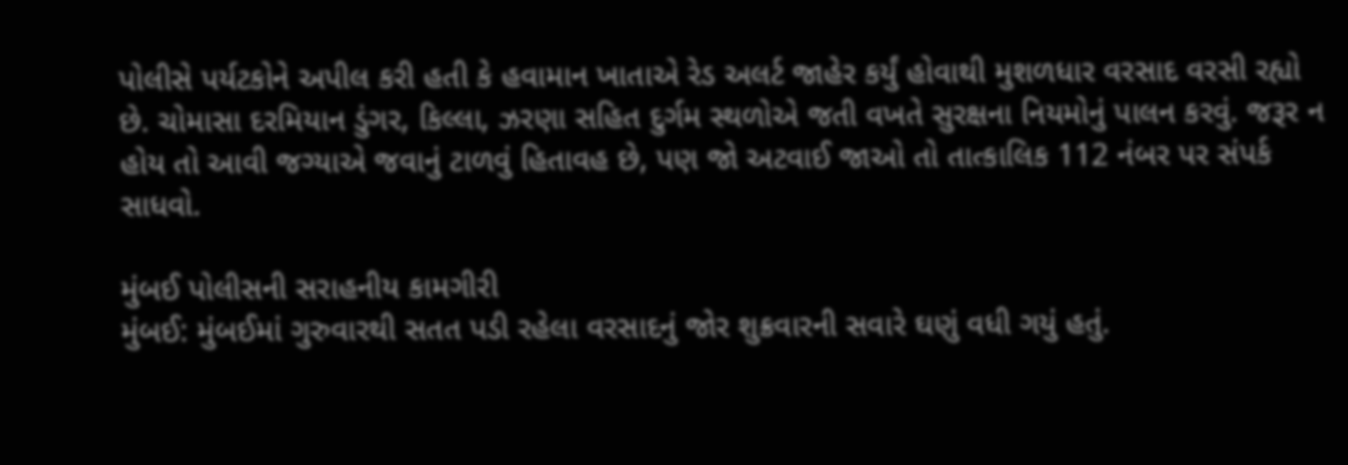પોલીસે પર્યટકોને અપીલ કરી હતી કે હવામાન ખાતાએ રેડ અલર્ટ જાહેર કર્યું હોવાથી મુશળધાર વરસાદ વરસી રહ્યો છે. ચોમાસા દરમિયાન ડુંગર, કિલ્લા, ઝરણા સહિત દુર્ગમ સ્થળોએ જતી વખતે સુરક્ષના નિયમોનું પાલન કરવું. જરૂર ન હોય તો આવી જગ્યાએ જવાનું ટાળવું હિતાવહ છે, પણ જો અટવાઈ જાઓ તો તાત્કાલિક 112 નંબર પર સંપર્ક સાધવો.

મુંબઈ પોલીસની સરાહનીય કામગીરી
મુંબઈ: મુંબઈમાં ગુરુવારથી સતત પડી રહેલા વરસાદનું જોર શુક્રવારની સવારે ઘણું વધી ગયું હતું.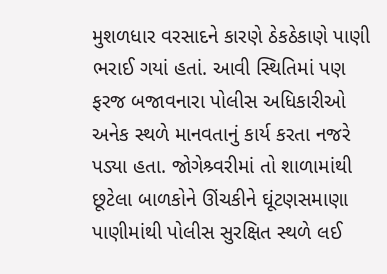મુશળધાર વરસાદને કારણે ઠેકઠેકાણે પાણી ભરાઈ ગયાં હતાં. આવી સ્થિતિમાં પણ ફરજ બજાવનારા પોલીસ અધિકારીઓ અનેક સ્થળે માનવતાનું કાર્ય કરતા નજરે પડ્યા હતા. જોગેશ્ર્વરીમાં તો શાળામાંથી છૂટેલા બાળકોને ઊંચકીને ઘૂંટણસમાણા પાણીમાંથી પોલીસ સુરક્ષિત સ્થળે લઈ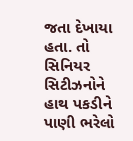જતા દેખાયા હતા. તો સિનિયર સિટીઝનોને હાથ પકડીને પાણી ભરેલો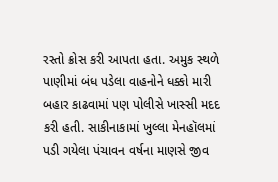રસ્તો ક્રોસ કરી આપતા હતા. અમુક સ્થળે પાણીમાં બંધ પડેલા વાહનોને ધક્કો મારી બહાર કાઢવામાં પણ પોલીસે ખાસ્સી મદદ કરી હતી. સાકીનાકામાં ખુલ્લા મેનહૉલમાં પડી ગયેલા પંચાવન વર્ષના માણસે જીવ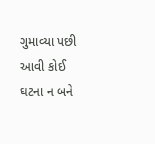ગુમાવ્યા પછી આવી કોઈ ઘટના ન બને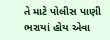તે માટે પોલીસ પાણી ભરાયાં હોય એવા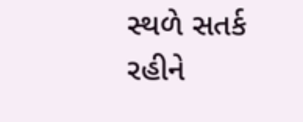સ્થળે સતર્ક રહીને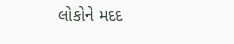લોકોને મદદ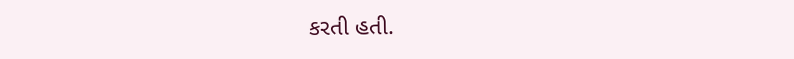કરતી હતી.